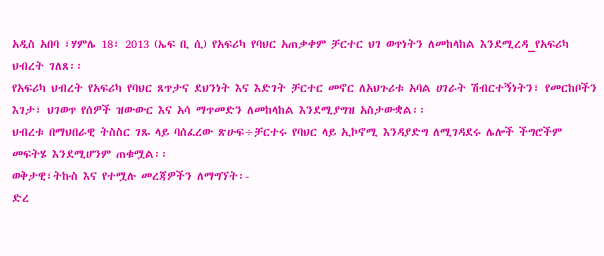አዲስ አበባ ፣ሃምሌ 18፣ 2013 (ኤፍ ቢ ሲ) የአፍሪካ የባህር አጠቃቀም ቻርተር ህገ ወጥነትን ለመከላከል እንደሚረዳ_የአፍሪካ ህብረት ገለጸ፡፡
የአፍሪካ ህብረት የአፍሪካ የባህር ጸጥታና ደህንነት እና እድገት ቻርተር መኖር ለአህጉሪቱ አባል ሀገራት ሽብርተኝነትን፣ የመርከቦችን እገታ፣ ህገወጥ የሰዎች ዝውውር እና አሳ ማጥመድን ለመከላከል እንደሚያግዝ አስታውቋል፡፡
ህብረቱ በማህበራዊ ትስስር ገጹ ላይ ባሰፈረው ጽሁፍ÷ቻርተሩ የባህር ላይ ኢኮኖሚ እንዳያድግ ለሚገዳደሩ ሌሎች ችግሮችም መፍትሄ እንደሚሆንም ጠቁሟል፡፡
ወቅታዊ፣ትኩስ እና የተሟሉ መረጃዎችን ለማግኘት፡-
ድረ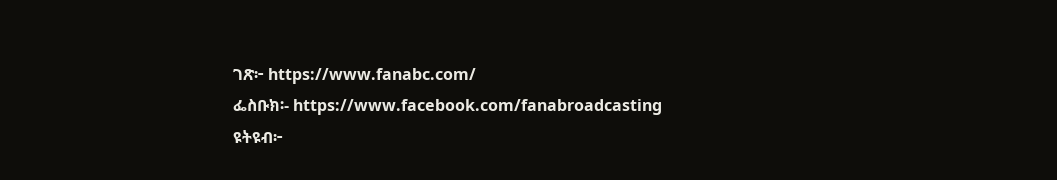ገጽ፦ https://www.fanabc.com/
ፌስቡክ፡- https://www.facebook.com/fanabroadcasting
ዩትዩብ፦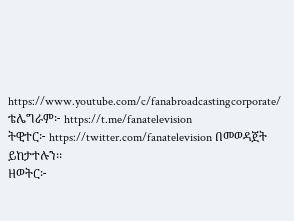https://www.youtube.com/c/fanabroadcastingcorporate/
ቴሌግራም፦ https://t.me/fanatelevision
ትዊተር፦ https://twitter.com/fanatelevision በመወዳጀት ይከታተሉን፡፡
ዘወትር፦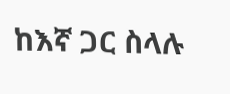ከእኛ ጋር ስላሉ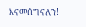እናመሰግናለን!